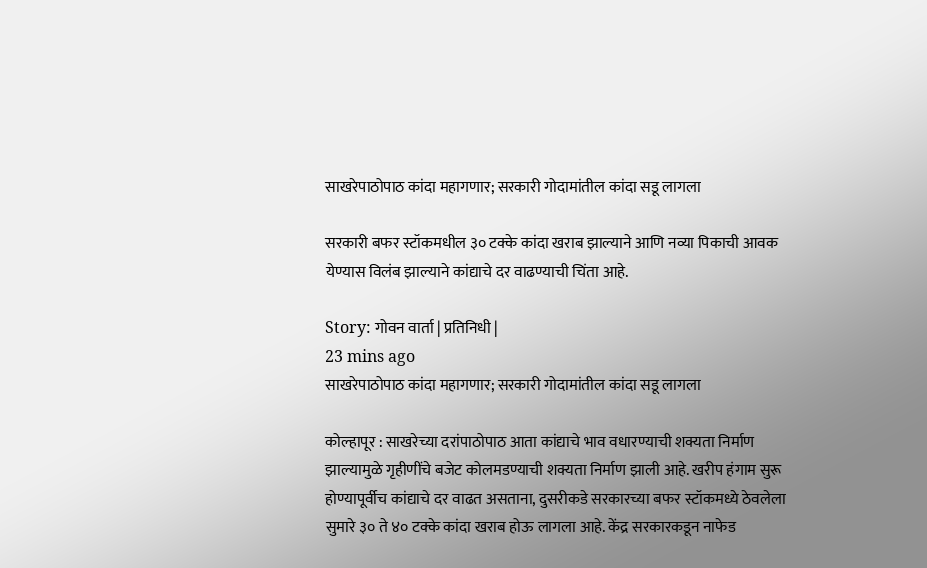साखरेपाठोपाठ कांदा महागणार; सरकारी गोदामांतील कांदा सडू लागला

सरकारी बफर स्टॉकमधील ३० टक्के कांदा खराब झाल्याने आणि नव्या पिकाची आवक येण्यास विलंब झाल्याने कांद्याचे दर वाढण्याची चिंता आहे.

Story: गोवन वार्ता | प्रतिनिधी |
23 mins ago
साखरेपाठोपाठ कांदा महागणार; सरकारी गोदामांतील कांदा सडू लागला

कोल्हापूर : साखरेच्या दरांपाठोपाठ आता कांद्याचे भाव वधारण्याची शक्यता निर्माण झाल्यामुळे गृहीणींचे बजेट कोलमडण्याची शक्यता निर्माण झाली आहे. खरीप हंगाम सुरू होण्यापूर्वीच कांद्याचे दर वाढत असताना, दुसरीकडे सरकारच्या बफर स्टॉकमध्ये ठेवलेला सुमारे ३० ते ४० टक्के कांदा खराब होऊ लागला आहे. केंद्र सरकारकडून नाफेड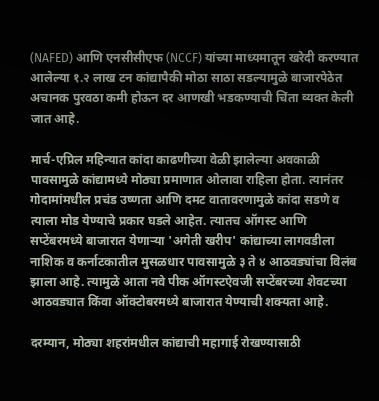(NAFED) आणि एनसीसीएफ (NCCF) यांच्या माध्यमातून खरेदी करण्यात आलेल्या १.२ लाख टन कांद्यापैकी मोठा साठा सडल्यामुळे बाजारपेठेत अचानक पुरवठा कमी होऊन दर आणखी भडकण्याची चिंता व्यक्त केली जात आहे.

मार्च-एप्रिल महिन्यात कांदा काढणीच्या वेळी झालेल्या अवकाळी पावसामुळे कांद्यामध्ये मोठ्या प्रमाणात ओलावा राहिला होता. त्यानंतर गोदामांमधील प्रचंड उष्णता आणि दमट वातावरणामुळे कांदा सडणे व त्याला मोड येण्याचे प्रकार घडले आहेत. त्यातच ऑगस्ट आणि सप्टेंबरमध्ये बाजारात येणाऱ्या 'अगेती खरीप' कांद्याच्या लागवडीला नाशिक व कर्नाटकातील मुसळधार पावसामुळे ३ ते ४ आठवड्यांचा विलंब झाला आहे. त्यामुळे आता नवे पीक ऑगस्टऐवजी सप्टेंबरच्या शेवटच्या आठवड्यात किंवा ऑक्टोबरमध्ये बाजारात येण्याची शक्यता आहे.

दरम्यान, मोठ्या शहरांमधील कांद्याची महागाई रोखण्यासाठी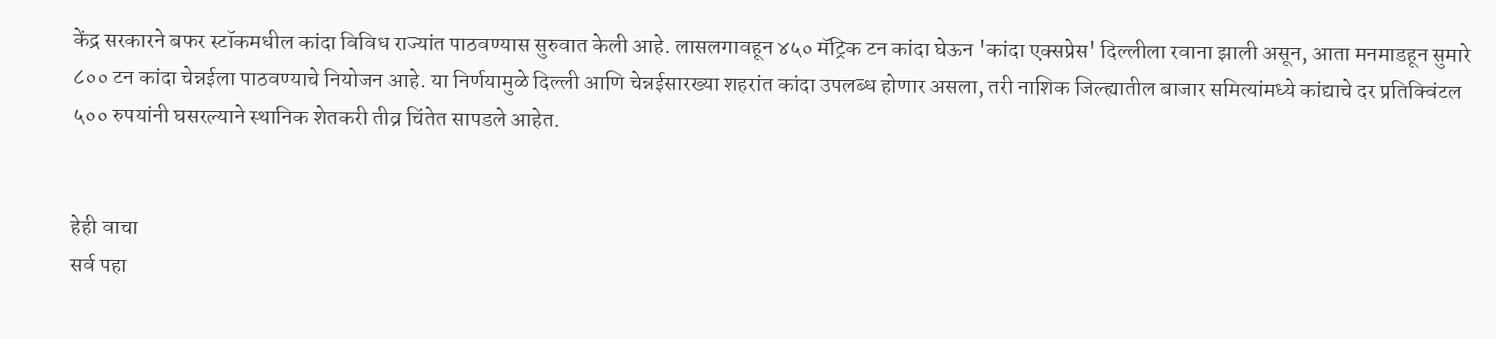केंद्र सरकारने बफर स्टॉकमधील कांदा विविध राज्यांत पाठवण्यास सुरुवात केली आहे. लासलगावहून ४५० मॅट्रिक टन कांदा घेऊन 'कांदा एक्सप्रेस' दिल्लीला रवाना झाली असून, आता मनमाडहून सुमारे ८०० टन कांदा चेन्नईला पाठवण्याचे नियोजन आहे. या निर्णयामुळे दिल्ली आणि चेन्नईसारख्या शहरांत कांदा उपलब्ध होणार असला, तरी नाशिक जिल्ह्यातील बाजार समित्यांमध्ये कांद्याचे दर प्रतिक्विंटल ५०० रुपयांनी घसरल्याने स्थानिक शेतकरी तीव्र चिंतेत सापडले आहेत.


हेही वाचा
सर्व पहा